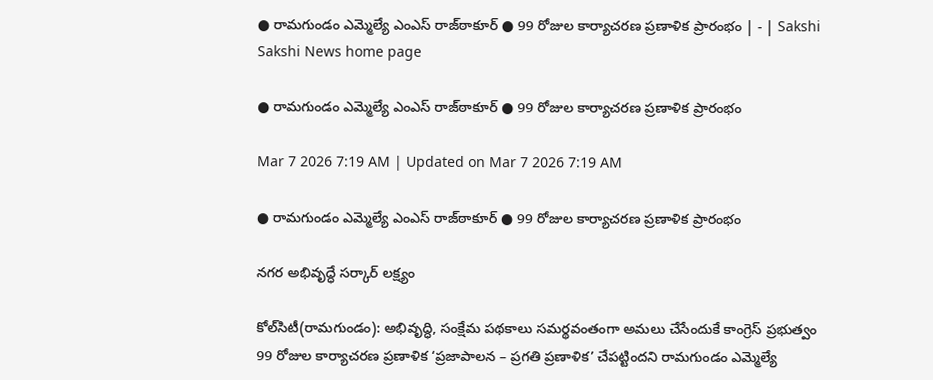● రామగుండం ఎమ్మెల్యే ఎంఎస్‌ రాజ్‌ఠాకూర్‌ ● 99 రోజుల కార్యాచరణ ప్రణాళిక ప్రారంభం | - | Sakshi
Sakshi News home page

● రామగుండం ఎమ్మెల్యే ఎంఎస్‌ రాజ్‌ఠాకూర్‌ ● 99 రోజుల కార్యాచరణ ప్రణాళిక ప్రారంభం

Mar 7 2026 7:19 AM | Updated on Mar 7 2026 7:19 AM

● రామగుండం ఎమ్మెల్యే ఎంఎస్‌ రాజ్‌ఠాకూర్‌ ● 99 రోజుల కార్యాచరణ ప్రణాళిక ప్రారంభం

నగర అభివృద్ధే సర్కార్‌ లక్ష్యం

కోల్‌సిటీ(రామగుండం): అభివృద్ధి, సంక్షేమ పథకాలు సమర్థవంతంగా అమలు చేసేందుకే కాంగ్రెస్‌ ప్రభుత్వం 99 రోజుల కార్యాచరణ ప్రణాళిక ‘ప్రజాపాలన – ప్రగతి ప్రణాళిక’ చేపట్టిందని రామగుండం ఎమ్మెల్యే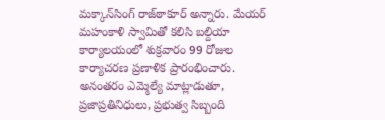మక్కాన్‌సింగ్‌ రాజ్‌ఠాకూర్‌ అన్నారు. మేయర్‌ మహంకాళి స్వామితో కలిసి బల్దియా కార్యాలయంలో శుక్రవారం 99 రోజుల కార్యాచరణ ప్రణాళిక ప్రారంభించారు. అనంతరం ఎమ్మెల్యే మాట్లాడుతూ, ప్రజాప్రతినిధులు, ప్రభుత్వ సిబ్బంది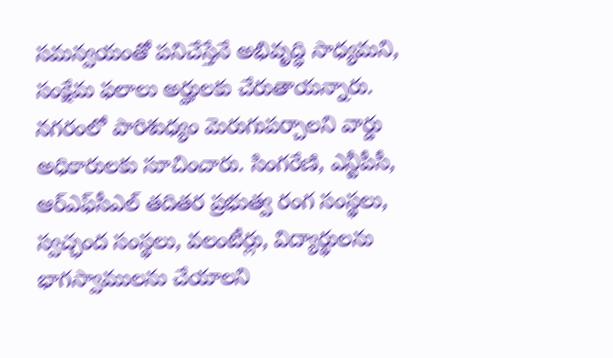సమన్వయంతో పనిచేస్తేనే అభివృద్ధి సాధ్యమని, సంక్షేమ ఫలాలు అర్హులకు చేరుతాయన్నారు. నగరంలో పారిశుధ్యం మెరుగుపర్చాలని వార్డు అధికారులకు సూచించారు. సింగరేణి, ఎన్టీపీసీ, ఆర్‌ఎఫ్‌సీఎల్‌ తదితర ప్రభుత్వ రంగ సంస్థలు, స్వచ్ఛంద సంస్థలు, వలంటీర్లు, విద్యార్థులను భాగస్వాములను చేయాలని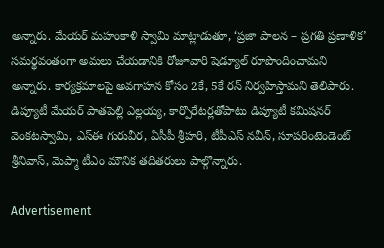అన్నారు. మేయర్‌ మహంకాళి స్వామి మాట్లాడుతూ, ‘ప్రజా పాలన – ప్రగతి ప్రణాళిక’ సమర్థవంతంగా అమలు చేయడానికి రోజూవారి షెడ్యూల్‌ రూపొందించామని అన్నారు. కార్యక్రమాలపై అవగాహన కోసం 2కే, 5కే రన్‌ నిర్వహిస్తామని తెలిపారు. డిప్యూటీ మేయర్‌ పాతపెల్లి ఎల్లయ్య, కార్పొరేటర్లతోపాటు డిప్యూటీ కమిషనర్‌ వెంకటస్వామి, ఎస్‌ఈ గురువీర, ఏసీపీ శ్రీహరి, టీపీఎస్‌ నవీన్‌, సూపరింటెండెంట్‌ శ్రీనివాస్‌, మెప్మా టీఎం మౌనిక తదితరులు పాల్గొన్నారు.

Advertisement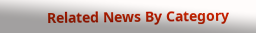Related News By Category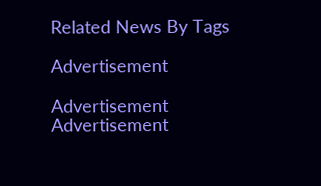Related News By Tags

Advertisement

Advertisement
Advertisement